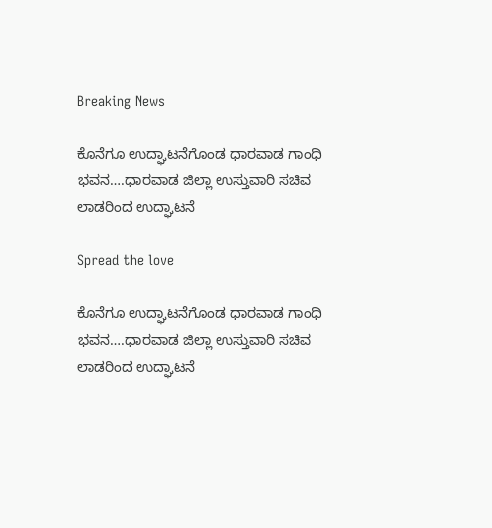Breaking News

ಕೊನೆಗೂ ಉದ್ಘಾಟನೆಗೊಂಡ ಧಾರವಾಡ ಗಾಂಧಿ ಭವನ….ಧಾರವಾಡ ಜಿಲ್ಲಾ ಉಸ್ತುವಾರಿ ಸಚಿವ ಲಾಡರಿಂದ ಉದ್ಘಾಟನೆ

Spread the love

ಕೊನೆಗೂ ಉದ್ಘಾಟನೆಗೊಂಡ ಧಾರವಾಡ ಗಾಂಧಿ ಭವನ….ಧಾರವಾಡ ಜಿಲ್ಲಾ ಉಸ್ತುವಾರಿ ಸಚಿವ ಲಾಡರಿಂದ ಉದ್ಘಾಟನೆ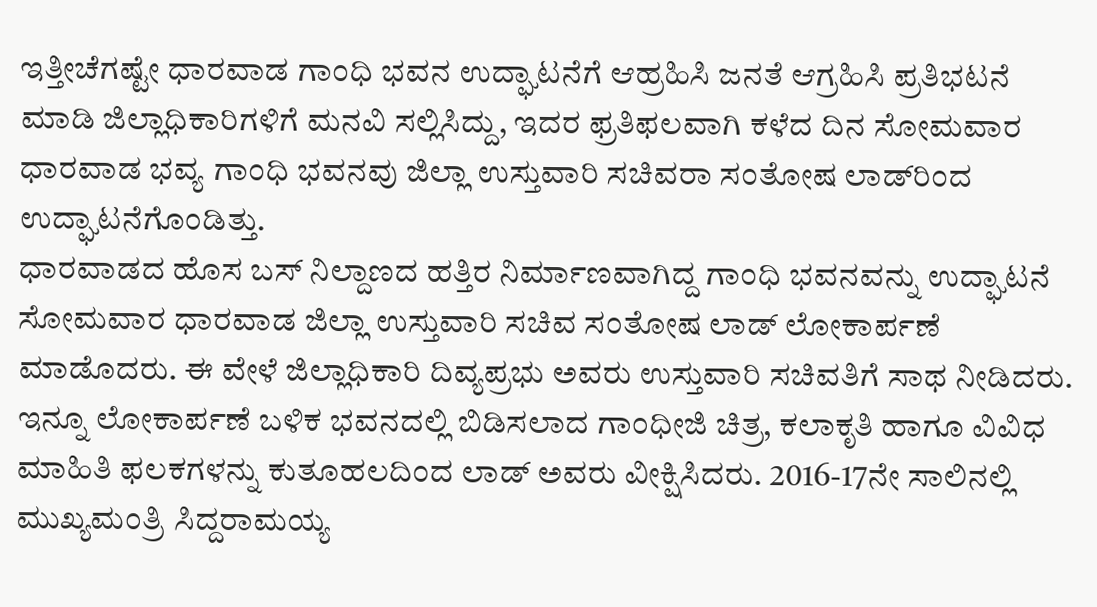ಇತ್ತೀಚೆಗಷ್ಟೇ ಧಾರವಾಡ ಗಾಂಧಿ ಭವನ‌ ಉದ್ಘಾಟನೆಗೆ ಆಹ್ರಹಿಸಿ‌ ಜನತೆ ಆಗ್ರಹಿಸಿ ಪ್ರತಿಭಟನೆ ಮಾಡಿ ಜಿಲ್ಲಾಧಿಕಾರಿಗಳಿಗೆ ಮನವಿ ಸಲ್ಲಿಸಿದ್ದು, ಇದರ ಫ್ರತಿಫಲವಾಗಿ ಕಳೆದ ದಿನ‌ ಸೋಮವಾರ ಧಾರವಾಡ ಭವ್ಯ ಗಾಂಧಿ ಭವನವು ಜಿಲ್ಲಾ ಉಸ್ತುವಾರಿ ಸಚಿವರಾ ಸಂತೋಷ ಲಾಡ್‌ರಿಂದ ಉದ್ಘಾಟನೆಗೊಂಡಿತ್ತು.
ಧಾರವಾಡದ ಹೊಸ ಬಸ್ ನಿಲ್ದಾಣದ ಹತ್ತಿರ ನಿರ್ಮಾಣವಾಗಿದ್ದ ಗಾಂಧಿ ಭವನವನ್ನು ಉದ್ಘಾಟನೆ ಸೋಮವಾರ ಧಾರವಾಡ ಜಿಲ್ಲಾ ಉಸ್ತುವಾರಿ ಸಚಿವ ಸಂತೋಷ ಲಾಡ್ ಲೋಕಾರ್ಪಣೆ ಮಾಡೊದರು. ಈ ವೇಳೆ ಜಿಲ್ಲಾಧಿಕಾರಿ ದಿವ್ಯಪ್ರಭು ಅವರು ಉಸ್ತುವಾರಿ ಸಚಿವತಿಗೆ ಸಾಥ ನೀಡಿದರು. ಇನ್ನೂ ಲೋಕಾರ್ಪಣೆ ಬಳಿಕ ಭವನದಲ್ಲಿ ಬಿಡಿಸಲಾದ ಗಾಂಧೀಜಿ ಚಿತ್ರ, ಕಲಾಕೃತಿ ಹಾಗೂ ವಿವಿಧ ಮಾಹಿತಿ ಫಲಕಗಳನ್ನು ಕುತೂಹಲದಿಂದ ಲಾಡ್ ಅವರು ವೀಕ್ಷಿಸಿದರು. 2016-17ನೇ ಸಾಲಿನಲ್ಲಿ ಮುಖ್ಯಮಂತ್ರಿ ಸಿದ್ದರಾಮಯ್ಯ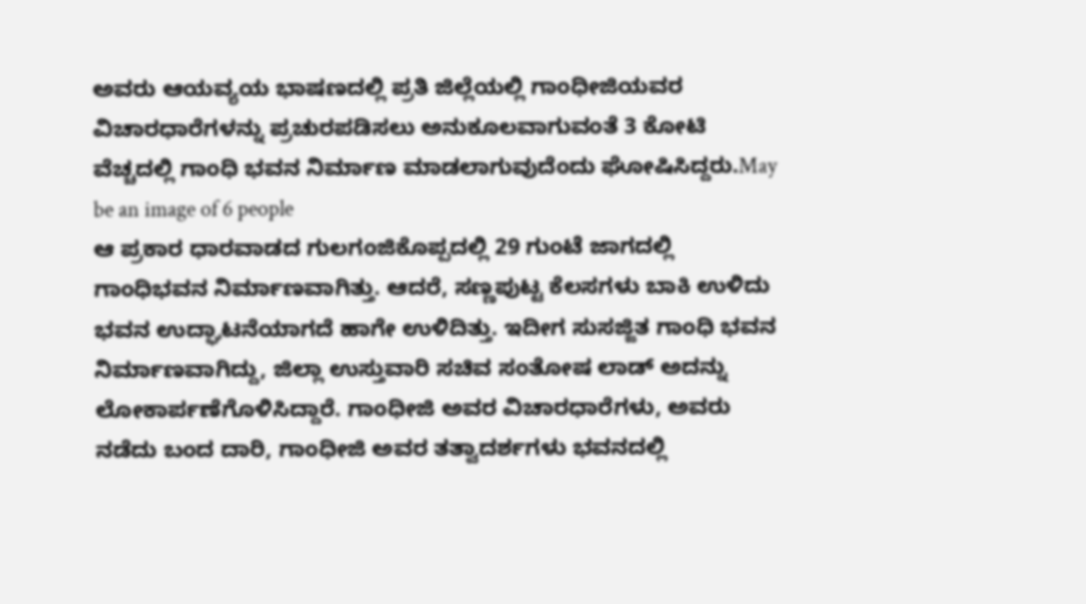ಅವರು ಆಯವ್ಯಯ ಭಾಷಣದಲ್ಲಿ ಪ್ರತಿ ಜಿಲ್ಲೆಯಲ್ಲಿ ಗಾಂಧೀಜಿಯವರ ವಿಚಾರಧಾರೆಗಳನ್ನು ಪ್ರಚುರಪಡಿಸಲು ಅನುಕೂಲವಾಗುವಂತೆ 3 ಕೋಟಿ ವೆಚ್ಚದಲ್ಲಿ ಗಾಂಧಿ ಭವನ ನಿರ್ಮಾಣ ಮಾಡಲಾಗುವುದೆಂದು ಘೋಷಿಸಿದ್ದರು.May be an image of 6 people
ಆ ಪ್ರಕಾರ ಧಾರವಾಡದ ಗುಲಗಂಜಿಕೊಪ್ಪದಲ್ಲಿ 29 ಗುಂಟೆ ಜಾಗದಲ್ಲಿ ಗಾಂಧಿಭವನ ನಿರ್ಮಾಣವಾಗಿತ್ತು. ಆದರೆ, ಸಣ್ಣಪುಟ್ಟ ಕೆಲಸಗಳು ಬಾಕಿ ಉಳಿದು ಭವನ ಉದ್ಘಾಟನೆಯಾಗದೆ ಹಾಗೇ ಉಳಿದಿತ್ತು. ಇದೀಗ ಸುಸಜ್ಜಿತ ಗಾಂಧಿ ಭವನ ನಿರ್ಮಾಣವಾಗಿದ್ದು, ಜಿಲ್ಲಾ ಉಸ್ತುವಾರಿ ಸಚಿವ ಸಂತೋಷ ಲಾಡ್ ಅದನ್ನು ಲೋಕಾರ್ಪಣೆಗೊಳಿಸಿದ್ದಾರೆ. ಗಾಂಧೀಜಿ ಅವರ ವಿಚಾರಧಾರೆಗಳು, ಅವರು ನಡೆದು ಬಂದ ದಾರಿ, ಗಾಂಧೀಜಿ ಅವರ ತತ್ವಾದರ್ಶಗಳು ಭವನದಲ್ಲಿ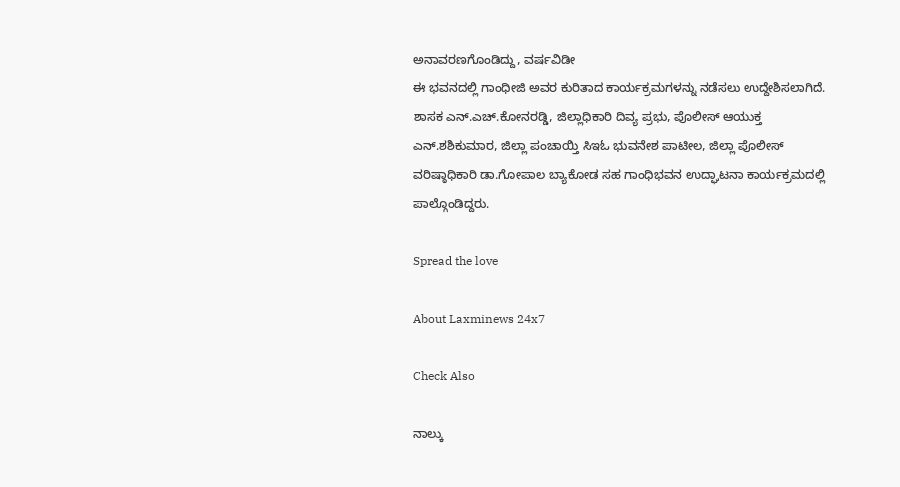ಅನಾವರಣಗೊಂಡಿದ್ದು, ವರ್ಷವಿಡೀ
ಈ ಭವನದಲ್ಲಿ ಗಾಂಧೀಜಿ ಅವರ ಕುರಿತಾದ ಕಾರ್ಯಕ್ರಮಗಳನ್ನು ನಡೆಸಲು ಉದ್ದೇಶಿಸಲಾಗಿದೆ. ಶಾಸಕ ಎನ್.ಎಚ್.ಕೋನರಡ್ಡಿ, ಜಿಲ್ಲಾಧಿಕಾರಿ ದಿವ್ಯ ಪ್ರಭು, ಪೊಲೀಸ್ ಆಯುಕ್ತ ಎನ್.ಶಶಿಕುಮಾರ, ಜಿಲ್ಲಾ ಪಂಚಾಯ್ತಿ ಸಿಇಓ ಭುವನೇಶ ಪಾಟೀಲ, ಜಿಲ್ಲಾ ಪೊಲೀಸ್ ವರಿಷ್ಠಾಧಿಕಾರಿ ಡಾ.ಗೋಪಾಲ ಬ್ಯಾಕೋಡ ಸಹ ಗಾಂಧಿಭವನ ಉದ್ಘಾಟನಾ ಕಾರ್ಯಕ್ರಮದಲ್ಲಿ ಪಾಲ್ಗೊಂಡಿದ್ದರು.

Spread the love

About Laxminews 24x7

Check Also

ನಾಲ್ಕು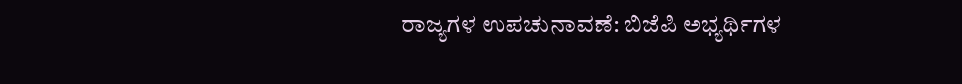ರಾಜ್ಯಗಳ ಉಪಚುನಾವಣೆ: ಬಿಜೆಪಿ ಅಭ್ಯರ್ಥಿಗಳ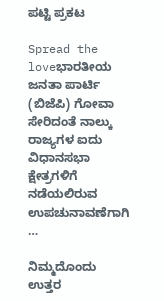ಪಟ್ಟಿ ಪ್ರಕಟ

Spread the loveಭಾರತೀಯ ಜನತಾ ಪಾರ್ಟಿ (ಬಿಜೆಪಿ) ಗೋವಾ ಸೇರಿದಂತೆ ನಾಲ್ಕು ರಾಜ್ಯಗಳ ಐದು ವಿಧಾನಸಭಾ ಕ್ಷೇತ್ರಗಳಿಗೆ ನಡೆಯಲಿರುವ ಉಪಚುನಾವಣೆಗಾಗಿ …

ನಿಮ್ಮದೊಂದು ಉತ್ತರ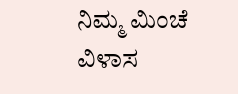ನಿಮ್ಮ ಮಿಂಚೆ ವಿಳಾಸ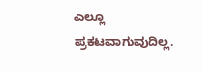ಎಲ್ಲೂ ಪ್ರಕಟವಾಗುವುದಿಲ್ಲ.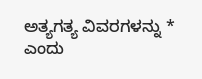ಅತ್ಯಗತ್ಯ ವಿವರಗಳನ್ನು * ಎಂದು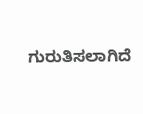ಗುರುತಿಸಲಾಗಿದೆ